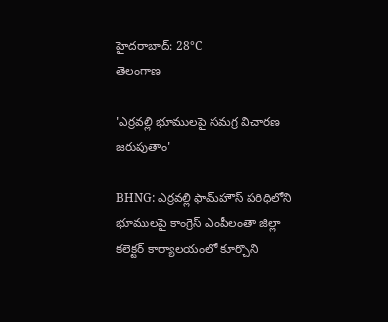హైదరాబాద్: 28°C
తెలంగాణ

'ఎర్రవల్లి భూములపై సమగ్ర విచారణ జరుపుతాం'

BHNG: ఎర్రవల్లి ఫామ్‌హౌస్‌ పరిధిలోని భూములపై కాంగ్రెస్‌ ఎంపీలంతా జిల్లా కలెక్టర్‌ కార్యాలయంలో కూర్చొని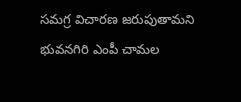సమగ్ర విచారణ జరుపుతామని భువనగిరి ఎంపీ చామల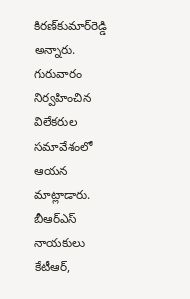కిరణ్‌కుమార్‌రెడ్డి అన్నారు. గురువారం నిర్వహించిన విలేకరుల సమావేశంలో ఆయన మాట్లాడారు. బీఆర్‌ఎస్‌ నాయకులు కేటీఆర్,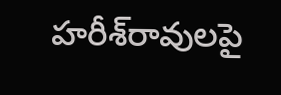హరీశ్‌రావులపై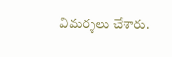విమర్శలు చేశారు.